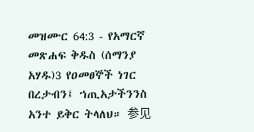መዝሙር 64:3 - የአማርኛ መጽሐፍ ቅዱስ (ሰማንያ አሃዱ)3 የዐመፀኞች ነገር በረታብን፤ ኀጢአታችንንስ አንተ ይቅር ትላለህ። 参见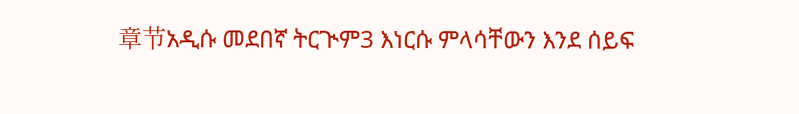章节አዲሱ መደበኛ ትርጒም3 እነርሱ ምላሳቸውን እንደ ሰይፍ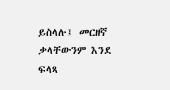ይስላሉ፤ መርዘኛ ቃላቸውንም እንደ ፍላጻ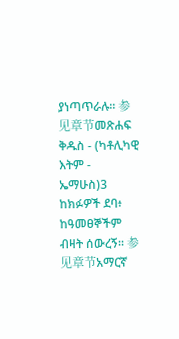ያነጣጥራሉ። 参见章节መጽሐፍ ቅዱስ - (ካቶሊካዊ እትም - ኤማሁስ)3 ከክፉዎች ደባ፥ ከዓመፀኞችም ብዛት ሰውረኝ። 参见章节አማርኛ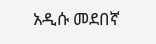አዲሱ መደበኛ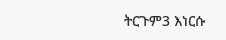ትርጉም3 እነርሱ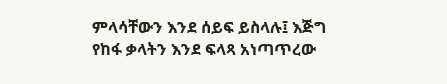ምላሳቸውን እንደ ሰይፍ ይስላሉ፤ እጅግ የከፋ ቃላትን እንደ ፍላጻ አነጣጥረው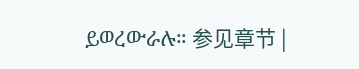ይወረውራሉ። 参见章节 |